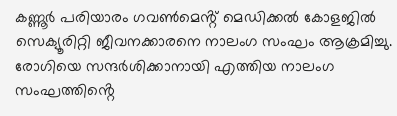കണ്ണൂർ പരിയാരം ഗവൺമെൻ്റ് മെഡിക്കൽ കോളജിൽ സെക്യൂരിറ്റി ജീവനക്കാരനെ നാലംഗ സംഘം ആക്രമിച്ചു. രോഗിയെ സന്ദർശിക്കാനായി എത്തിയ നാലംഗ സംഘത്തിൻ്റെ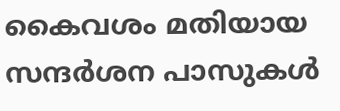കൈവശം മതിയായ സന്ദർശന പാസുകൾ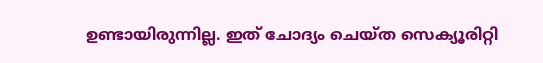ഉണ്ടായിരുന്നില്ല. ഇത് ചോദ്യം ചെയ്ത സെക്യൂരിറ്റി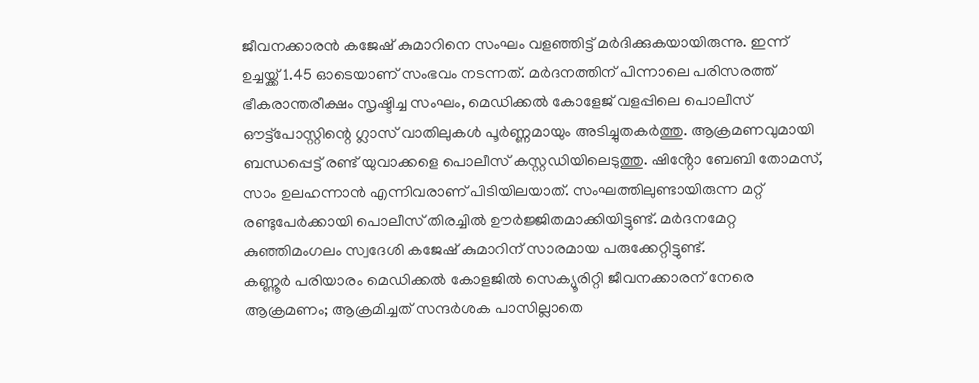ജീവനക്കാരൻ കജേഷ് കുമാറിനെ സംഘം വളഞ്ഞിട്ട് മർദിക്കുകയായിരുന്നു. ഇന്ന് ഉച്ചയ്ക്ക് 1.45 ഓടെയാണ് സംഭവം നടന്നത്. മർദനത്തിന് പിന്നാലെ പരിസരത്ത് ഭീകരാന്തരീക്ഷം സൃഷ്ടിച്ച സംഘം, മെഡിക്കൽ കോളേജ് വളപ്പിലെ പൊലീസ് ഔട്ട്പോസ്റ്റിന്റെ ഗ്ലാസ് വാതിലുകൾ പൂർണ്ണമായും അടിച്ചുതകർത്തു. ആക്രമണവുമായി ബന്ധപ്പെട്ട് രണ്ട് യുവാക്കളെ പൊലീസ് കസ്റ്റഡിയിലെടുത്തു. ഷിൻ്റോ ബേബി തോമസ്, സാം ഉലഹന്നാൻ എന്നിവരാണ് പിടിയിലയാത്. സംഘത്തിലുണ്ടായിരുന്ന മറ്റ് രണ്ടുപേർക്കായി പൊലീസ് തിരച്ചിൽ ഊർജ്ജിതമാക്കിയിട്ടുണ്ട്. മർദനമേറ്റ കുഞ്ഞിമംഗലം സ്വദേശി കജേഷ് കുമാറിന് സാരമായ പരുക്കേറ്റിട്ടുണ്ട്.
കണ്ണൂർ പരിയാരം മെഡിക്കൽ കോളജിൽ സെക്യൂരിറ്റി ജീവനക്കാരന് നേരെ ആക്രമണം; ആക്രമിച്ചത് സന്ദർശക പാസില്ലാതെ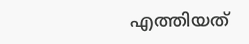എത്തിയത്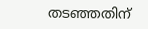തടഞ്ഞതിന്